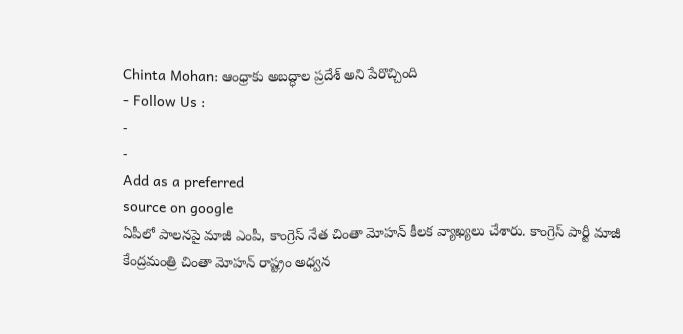Chinta Mohan: ఆంధ్రాకు అబద్ధాల ప్రదేశ్ అని పేరొచ్చింది
- Follow Us :
-
-
Add as a preferred
source on google
ఏపీలో పాలనపై మాజీ ఎంపీ, కాంగ్రెస్ నేత చింతా మోహన్ కీలక వ్యాఖ్యలు చేశారు. కాంగ్రెస్ పార్టీ మాజీ కేంద్రమంత్రి చింతా మోహన్ రాష్ట్రం అధ్వన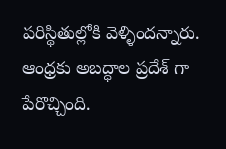పరిస్థితుల్లోకి వెళ్ళిందన్నారు. ఆంధ్రకు అబద్ధాల ప్రదేశ్ గా పేరొచ్చింది.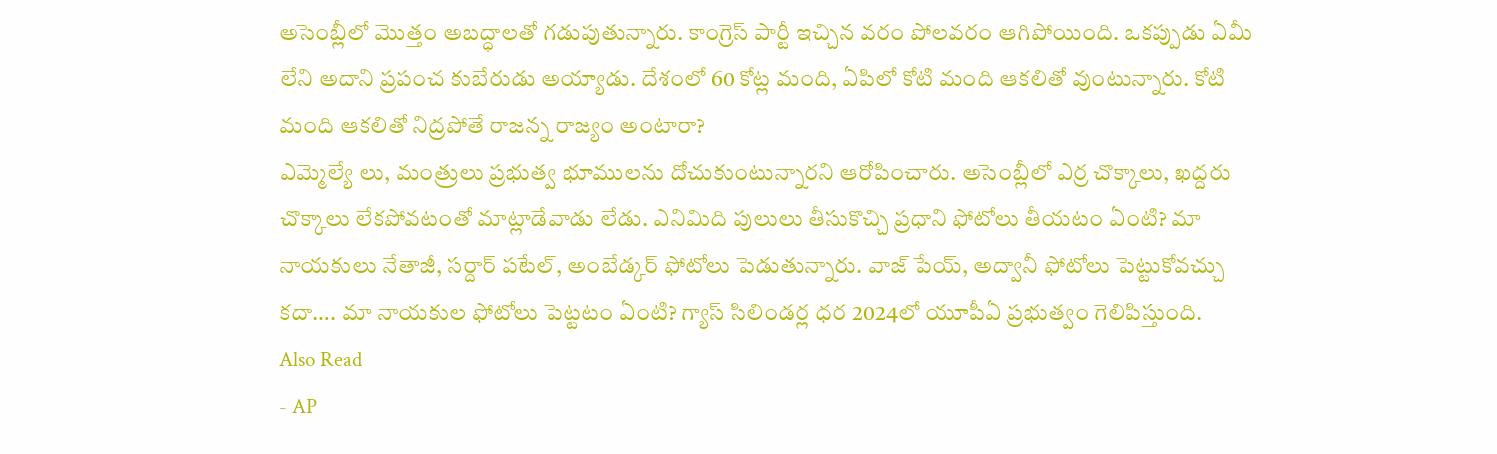అసెంబ్లీలో మొత్తం అబద్ధాలతో గడుపుతున్నారు. కాంగ్రెస్ పార్టీ ఇచ్చిన వరం పోలవరం ఆగిపోయింది. ఒకప్పుడు ఏమీ లేని అదాని ప్రపంచ కుబేరుడు అయ్యాడు. దేశంలో 60 కోట్ల మంది, ఏపిలో కోటి మంది ఆకలితో వుంటున్నారు. కోటి మంది ఆకలితో నిద్రపోతే రాజన్న రాజ్యం అంటారా?
ఎమ్మెల్యే లు, మంత్రులు ప్రభుత్వ భూములను దోచుకుంటున్నారని ఆరోపించారు. అసెంబ్లీలో ఎర్ర చొక్కాలు, ఖద్దరు చొక్కాలు లేకపోవటంతో మాట్లాడేవాడు లేడు. ఎనిమిది పులులు తీసుకొచ్చి ప్రధాని ఫోటోలు తీయటం ఏంటి? మా నాయకులు నేతాజీ, సర్దార్ పటేల్, అంబేడ్కర్ ఫోటోలు పెడుతున్నారు. వాజ్ పేయ్, అద్వానీ ఫోటోలు పెట్టుకోవచ్చు కదా…. మా నాయకుల ఫోటోలు పెట్టటం ఏంటి? గ్యాస్ సిలిండర్ల ధర 2024లో యూపీఏ ప్రభుత్వం గెలిపిస్తుంది.
Also Read
- AP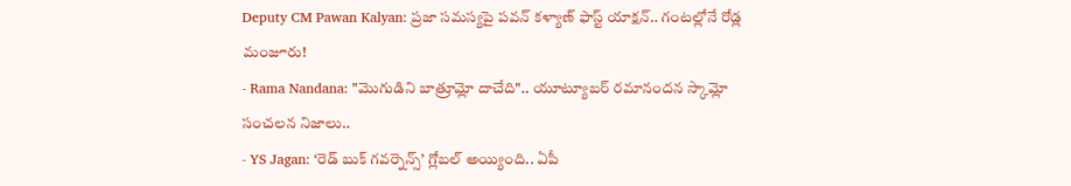Deputy CM Pawan Kalyan: ప్రజా సమస్యపై పవన్ కళ్యాణ్ ఫాస్ట్ యాక్షన్.. గంటల్లోనే రోడ్ల మంజూరు!
- Rama Nandana: "మొగుడిని బాత్రూమ్లో దాచేది".. యూట్యూబర్ రమానందన స్కామ్లో సంచలన నిజాలు..
- YS Jagan: ‘రెడ్ బుక్ గవర్నెన్స్’ గ్లోబల్ అయ్యింది.. ఏపీ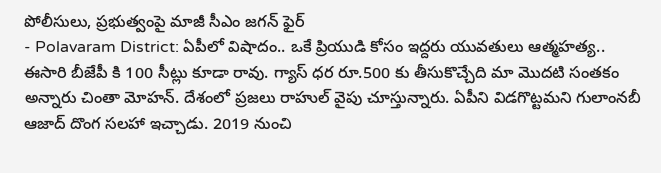పోలీసులు, ప్రభుత్వంపై మాజీ సీఎం జగన్ ఫైర్
- Polavaram District: ఏపీలో విషాదం.. ఒకే ప్రియుడి కోసం ఇద్దరు యువతులు ఆత్మహత్య..
ఈసారి బీజేపీ కి 100 సీట్లు కూడా రావు. గ్యాస్ ధర రూ.500 కు తీసుకొచ్చేది మా మొదటి సంతకం అన్నారు చింతా మోహన్. దేశంలో ప్రజలు రాహుల్ వైపు చూస్తున్నారు. ఏపీని విడగొట్టమని గులాంనబీ ఆజాద్ దొంగ సలహా ఇచ్చాడు. 2019 నుంచి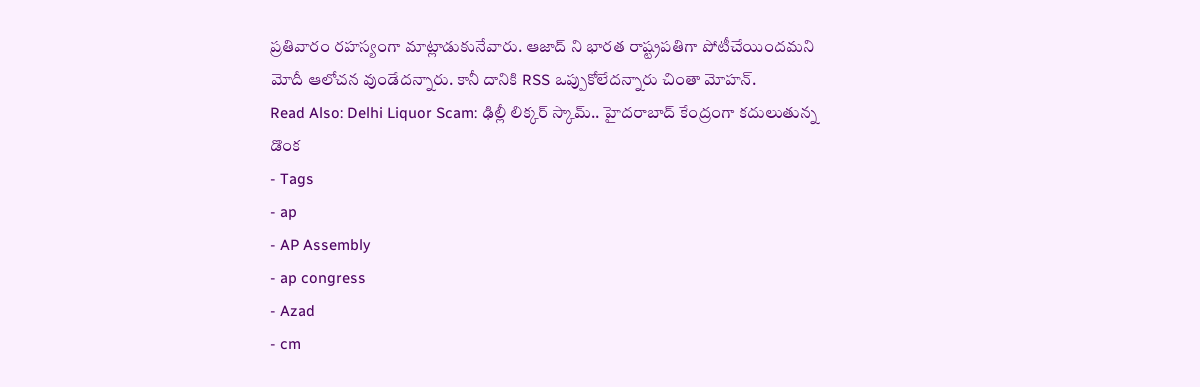ప్రతివారం రహస్యంగా మాట్లాడుకునేవారు. ఆజాద్ ని భారత రాష్ట్రపతిగా పోటీచేయిందమని మోదీ ఆలోచన వుండేదన్నారు. కానీ దానికి RSS ఒప్పుకోలేదన్నారు చింతా మోహన్.
Read Also: Delhi Liquor Scam: ఢిల్లీ లిక్కర్ స్కామ్.. హైదరాబాద్ కేంద్రంగా కదులుతున్న డొంక
- Tags
- ap
- AP Assembly
- ap congress
- Azad
- cm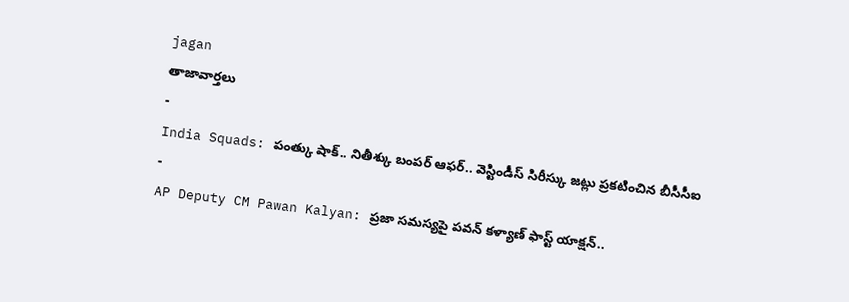jagan
తాజావార్తలు
-
India Squads: పంత్కు షాక్.. నితీశ్కు బంపర్ ఆఫర్.. వెస్టిండీస్ సిరీస్కు జట్లు ప్రకటించిన బీసీసీఐ
-
AP Deputy CM Pawan Kalyan: ప్రజా సమస్యపై పవన్ కళ్యాణ్ ఫాస్ట్ యాక్షన్..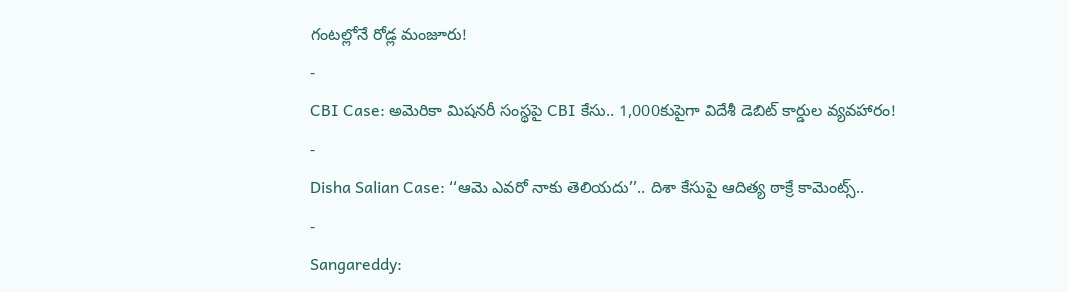గంటల్లోనే రోడ్ల మంజూరు!
-
CBI Case: అమెరికా మిషనరీ సంస్థపై CBI కేసు.. 1,000కుపైగా విదేశీ డెబిట్ కార్డుల వ్యవహారం!
-
Disha Salian Case: ‘‘ఆమె ఎవరో నాకు తెలియదు’’.. దిశా కేసుపై ఆదిత్య ఠాక్రే కామెంట్స్..
-
Sangareddy: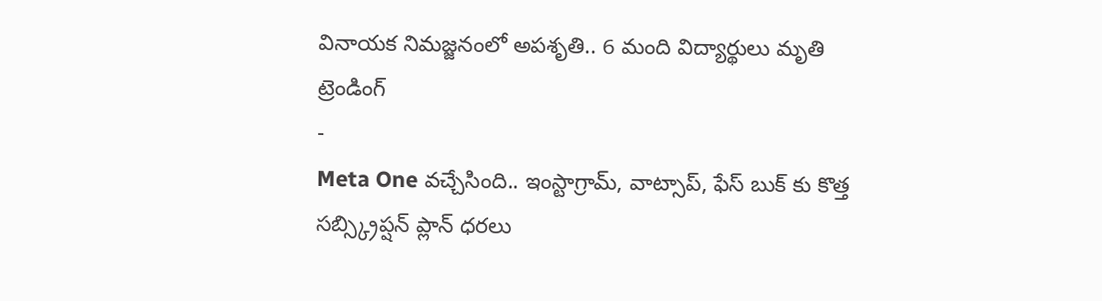వినాయక నిమజ్జనంలో అపశృతి.. 6 మంది విద్యార్థులు మృతి
ట్రెండింగ్
-
Meta One వచ్చేసింది.. ఇంస్టాగ్రామ్, వాట్సాప్, ఫేస్ బుక్ కు కొత్త సబ్స్క్రిప్షన్ ప్లాన్ ధరలు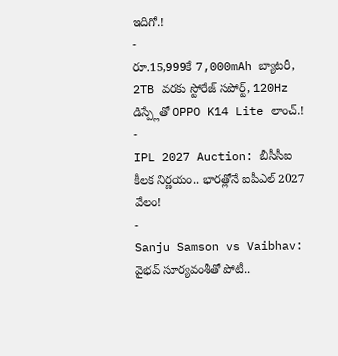ఇదిగో.!
-
రూ.15,999కే 7,000mAh బ్యాటరీ, 2TB వరకు స్టోరేజ్ సపోర్ట్, 120Hz డిస్ప్లేతో OPPO K14 Lite లాంచ్.!
-
IPL 2027 Auction: బీసీసీఐ కీలక నిర్ణయం.. భారత్లోనే ఐపీఎల్ 2027 వేలం!
-
Sanju Samson vs Vaibhav: వైభవ్ సూర్యవంశీతో పోటీ..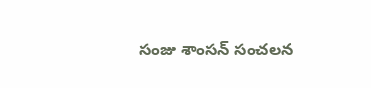సంజు శాంసన్ సంచలన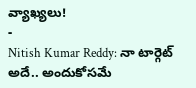వ్యాఖ్యలు!
-
Nitish Kumar Reddy: నా టార్గెట్ అదే.. అందుకోసమే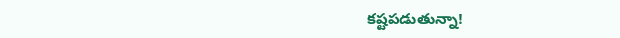కష్టపడుతున్నా!